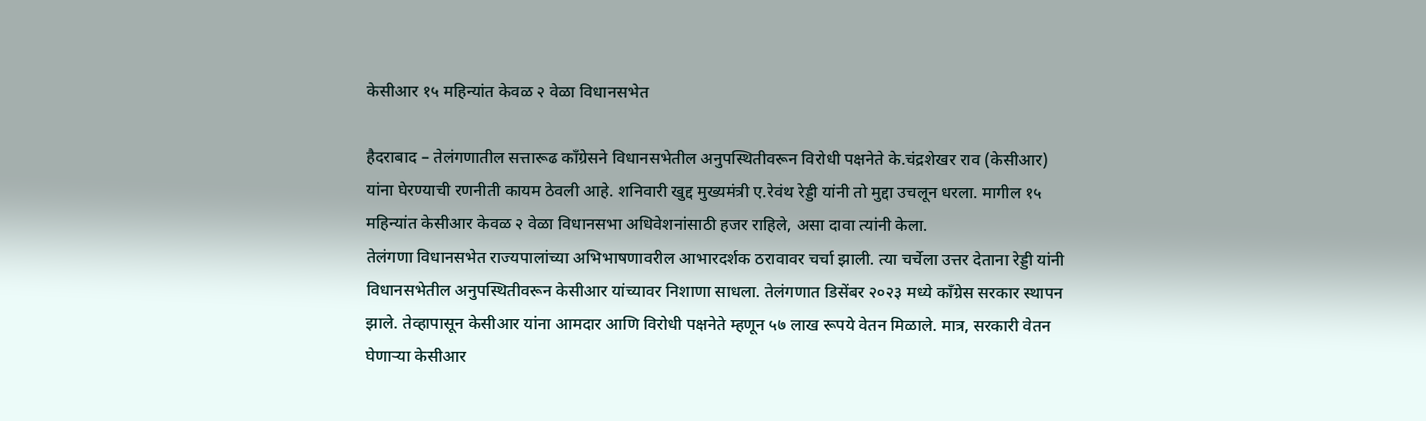केसीआर १५ महिन्यांत केवळ २ वेळा विधानसभेत

हैदराबाद – तेलंगणातील सत्तारूढ कॉंग्रेसने विधानसभेतील अनुपस्थितीवरून विरोधी पक्षनेते के.चंद्रशेखर राव (केसीआर) यांना घेरण्याची रणनीती कायम ठेवली आहे. शनिवारी खुद्द मुख्यमंत्री ए.रेवंथ रेड्डी यांनी तो मुद्दा उचलून धरला. मागील १५ महिन्यांत केसीआर केवळ २ वेळा विधानसभा अधिवेशनांसाठी हजर राहिले, असा दावा त्यांनी केला.
तेलंगणा विधानसभेत राज्यपालांच्या अभिभाषणावरील आभारदर्शक ठरावावर चर्चा झाली. त्या चर्चेला उत्तर देताना रेड्डी यांनी विधानसभेतील अनुपस्थितीवरून केसीआर यांच्यावर निशाणा साधला. तेलंगणात डिसेंबर २०२३ मध्ये कॉंग्रेस सरकार स्थापन झाले. तेव्हापासून केसीआर यांना आमदार आणि विरोधी पक्षनेते म्हणून ५७ लाख रूपये वेतन मिळाले. मात्र, सरकारी वेतन घेणाऱ्या केसीआर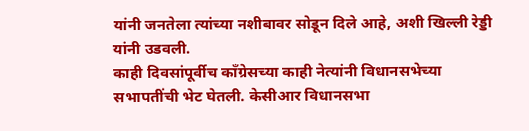यांनी जनतेला त्यांच्या नशीबावर सोडून दिले आहे, अशी खिल्ली रेड्डी यांनी उडवली.
काही दिवसांपूर्वीच कॉंग्रेसच्या काही नेत्यांनी विधानसभेच्या सभापतींची भेट घेतली. केसीआर विधानसभा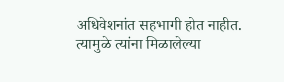अधिवेशनांत सहभागी होत नाहीत. त्यामुळे त्यांना मिळालेल्या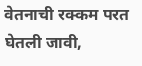वेतनाची रक्कम परत घेतली जावी,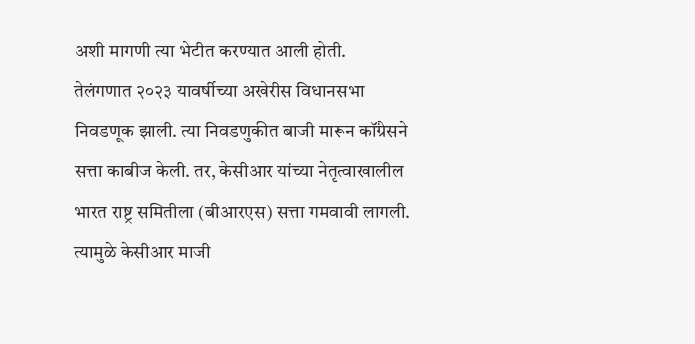अशी मागणी त्या भेटीत करण्यात आली होती.
तेलंगणात २०२३ यावर्षीच्या अखेरीस विधानसभा निवडणूक झाली. त्या निवडणुकीत बाजी मारून कॉंग्रेसने सत्ता काबीज केली. तर, केसीआर यांच्या नेतृत्वाखालील भारत राष्ट्र समितीला (बीआरएस) सत्ता गमवावी लागली. त्यामुळे केसीआर माजी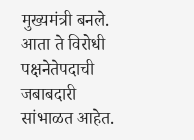मुख्यमंत्री बनले. आता ते विरोधी पक्षनेतेपदाची जबाबदारी सांभाळत आहेत.